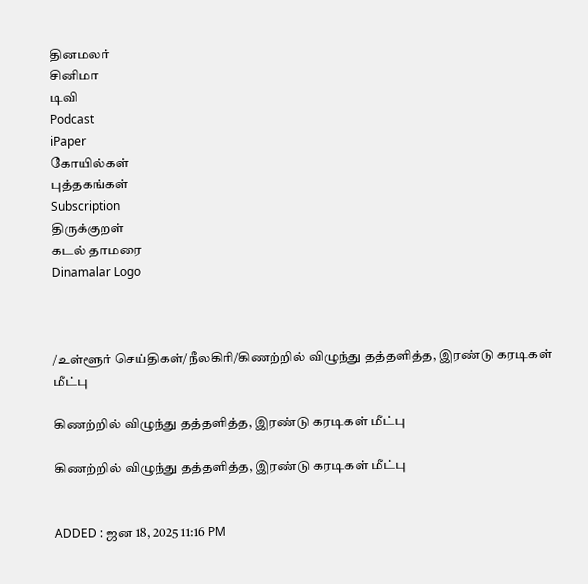தினமலர்
சினிமா
டிவி
Podcast
iPaper
கோயில்கள்
புத்தகங்கள்
Subscription
திருக்குறள்
கடல் தாமரை
Dinamalar Logo



/உள்ளூர் செய்திகள்/நீலகிரி/கிணற்றில் விழுந்து தத்தளித்த, இரண்டு கரடிகள் மீட்பு

கிணற்றில் விழுந்து தத்தளித்த, இரண்டு கரடிகள் மீட்பு

கிணற்றில் விழுந்து தத்தளித்த, இரண்டு கரடிகள் மீட்பு


ADDED : ஜன 18, 2025 11:16 PM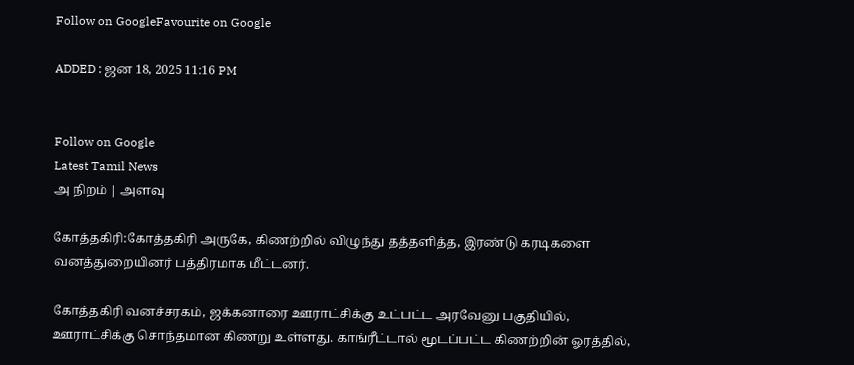Follow on GoogleFavourite on Google

ADDED : ஜன 18, 2025 11:16 PM


Follow on Google
Latest Tamil News
அ நிறம் | அளவு

கோத்தகிரி:கோத்தகிரி அருகே, கிணற்றில் விழுந்து தத்தளித்த, இரண்டு கரடிகளை வனத்துறையினர் பத்திரமாக மீட்டனர்.

கோத்தகிரி வனச்சரகம், ஜக்கனாரை ஊராட்சிக்கு உட்பட்ட அரவேனு பகுதியில், ஊராட்சிக்கு சொந்தமான கிணறு உள்ளது. காங்ரீட்டால் மூடப்பட்ட கிணற்றின் ஓரத்தில்,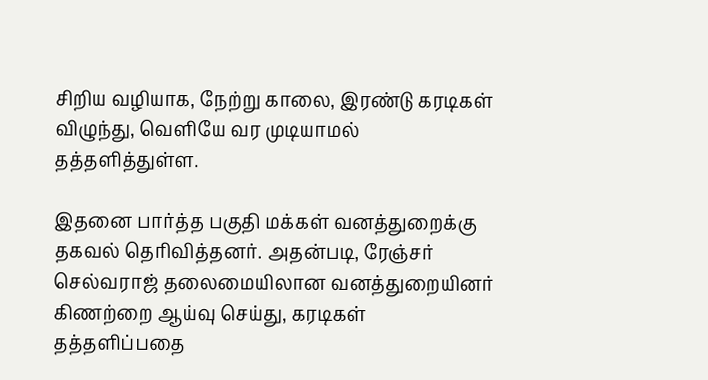சிறிய வழியாக, நேற்று காலை, இரண்டு கரடிகள் விழுந்து, வெளியே வர முடியாமல் தத்தளித்துள்ள.

இதனை பார்த்த பகுதி மக்கள் வனத்துறைக்கு தகவல் தெரிவித்தனர். அதன்படி, ரேஞ்சர் செல்வராஜ் தலைமையிலான வனத்துறையினர் கிணற்றை ஆய்வு செய்து, கரடிகள் தத்தளிப்பதை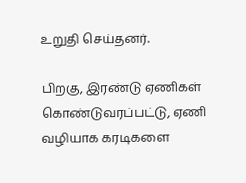உறுதி செய்தனர்.

பிறகு, இரண்டு ஏணிகள் கொண்டுவரப்பட்டு, ஏணி வழியாக கரடிகளை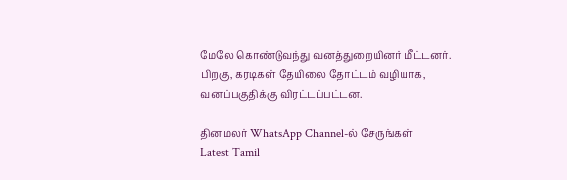மேலே கொண்டுவந்து வனத்துறையினர் மீட்டனர். பிறகு, கரடிகள் தேயிலை தோட்டம் வழியாக, வனப்பகுதிக்கு விரட்டப்பட்டன.

தினமலர் WhatsApp Channel-ல் சேருங்கள்
Latest Tamil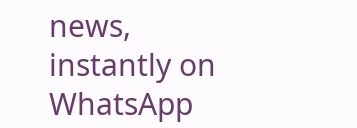news, instantly on WhatsApp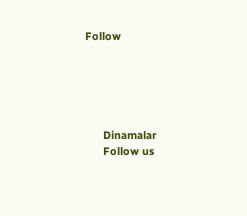Follow





      Dinamalar
      Follow us